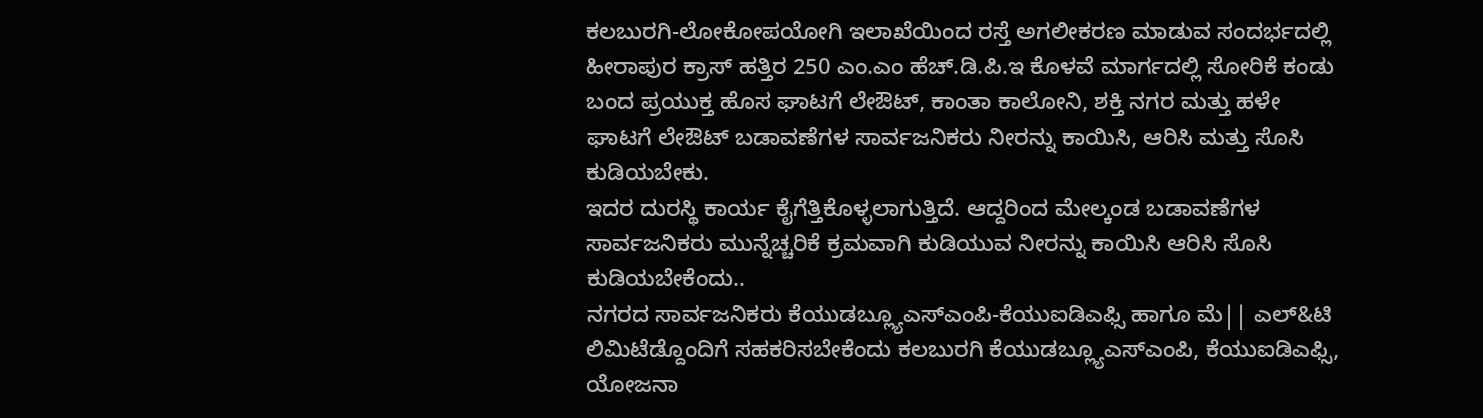ಕಲಬುರಗಿ-ಲೋಕೋಪಯೋಗಿ ಇಲಾಖೆಯಿಂದ ರಸ್ತೆ ಅಗಲೀಕರಣ ಮಾಡುವ ಸಂದರ್ಭದಲ್ಲಿ ಹೀರಾಪುರ ಕ್ರಾಸ್ ಹತ್ತಿರ 250 ಎಂ.ಎಂ ಹೆಚ್.ಡಿ.ಪಿ.ಇ ಕೊಳವೆ ಮಾರ್ಗದಲ್ಲಿ ಸೋರಿಕೆ ಕಂಡು ಬಂದ ಪ್ರಯುಕ್ತ ಹೊಸ ಘಾಟಗೆ ಲೇಔಟ್, ಕಾಂತಾ ಕಾಲೋನಿ, ಶಕ್ತಿ ನಗರ ಮತ್ತು ಹಳೇ ಘಾಟಗೆ ಲೇಔಟ್ ಬಡಾವಣೆಗಳ ಸಾರ್ವಜನಿಕರು ನೀರನ್ನು ಕಾಯಿಸಿ, ಆರಿಸಿ ಮತ್ತು ಸೊಸಿ ಕುಡಿಯಬೇಕು.
ಇದರ ದುರಸ್ಥಿ ಕಾರ್ಯ ಕೈಗೆತ್ತಿಕೊಳ್ಳಲಾಗುತ್ತಿದೆ. ಆದ್ದರಿಂದ ಮೇಲ್ಕಂಡ ಬಡಾವಣೆಗಳ ಸಾರ್ವಜನಿಕರು ಮುನ್ನೆಚ್ಚರಿಕೆ ಕ್ರಮವಾಗಿ ಕುಡಿಯುವ ನೀರನ್ನು ಕಾಯಿಸಿ ಆರಿಸಿ ಸೊಸಿ ಕುಡಿಯಬೇಕೆಂದು..
ನಗರದ ಸಾರ್ವಜನಿಕರು ಕೆಯುಡಬ್ಲ್ಯೂಎಸ್ಎಂಪಿ-ಕೆಯುಐಡಿಎಫ್ಸಿ ಹಾಗೂ ಮೆ|| ಎಲ್&ಟಿ ಲಿಮಿಟೆಡ್ದೊಂದಿಗೆ ಸಹಕರಿಸಬೇಕೆಂದು ಕಲಬುರಗಿ ಕೆಯುಡಬ್ಲ್ಯೂಎಸ್ಎಂಪಿ, ಕೆಯುಐಡಿಎಫ್ಸಿ, ಯೋಜನಾ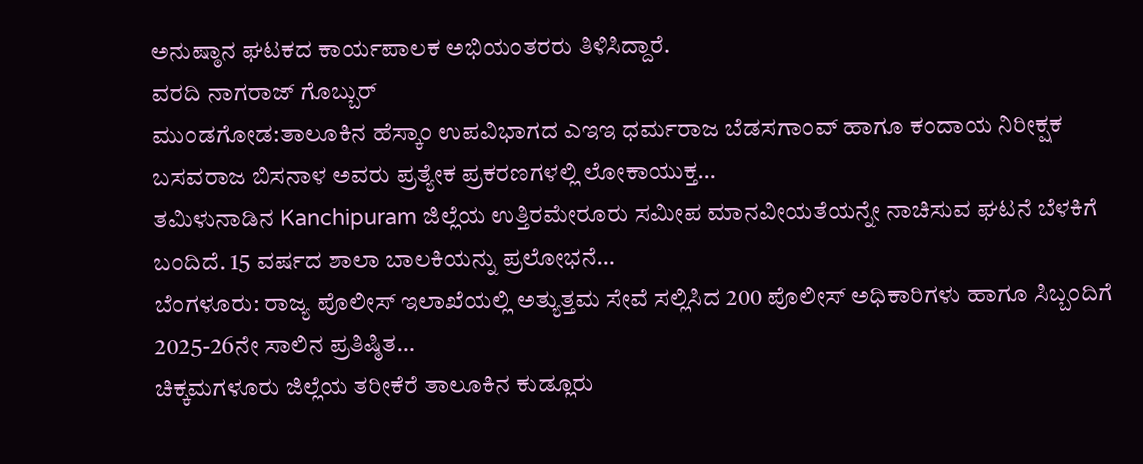ಅನುಷ್ಠಾನ ಘಟಕದ ಕಾರ್ಯಪಾಲಕ ಅಭಿಯಂತರರು ತಿಳಿಸಿದ್ದಾರೆ.
ವರದಿ ನಾಗರಾಜ್ ಗೊಬ್ಬುರ್
ಮುಂಡಗೋಡ:ತಾಲೂಕಿನ ಹೆಸ್ಕಾಂ ಉಪವಿಭಾಗದ ಎಇಇ ಧರ್ಮರಾಜ ಬೆಡಸಗಾಂವ್ ಹಾಗೂ ಕಂದಾಯ ನಿರೀಕ್ಷಕ ಬಸವರಾಜ ಬಿಸನಾಳ ಅವರು ಪ್ರತ್ಯೇಕ ಪ್ರಕರಣಗಳಲ್ಲಿ ಲೋಕಾಯುಕ್ತ…
ತಮಿಳುನಾಡಿನ Kanchipuram ಜಿಲ್ಲೆಯ ಉತ್ತಿರಮೇರೂರು ಸಮೀಪ ಮಾನವೀಯತೆಯನ್ನೇ ನಾಚಿಸುವ ಘಟನೆ ಬೆಳಕಿಗೆ ಬಂದಿದೆ. 15 ವರ್ಷದ ಶಾಲಾ ಬಾಲಕಿಯನ್ನು ಪ್ರಲೋಭನೆ…
ಬೆಂಗಳೂರು: ರಾಜ್ಯ ಪೊಲೀಸ್ ಇಲಾಖೆಯಲ್ಲಿ ಅತ್ಯುತ್ತಮ ಸೇವೆ ಸಲ್ಲಿಸಿದ 200 ಪೊಲೀಸ್ ಅಧಿಕಾರಿಗಳು ಹಾಗೂ ಸಿಬ್ಬಂದಿಗೆ 2025-26ನೇ ಸಾಲಿನ ಪ್ರತಿಷ್ಠಿತ…
ಚಿಕ್ಕಮಗಳೂರು ಜಿಲ್ಲೆಯ ತರೀಕೆರೆ ತಾಲೂಕಿನ ಕುಡ್ಲೂರು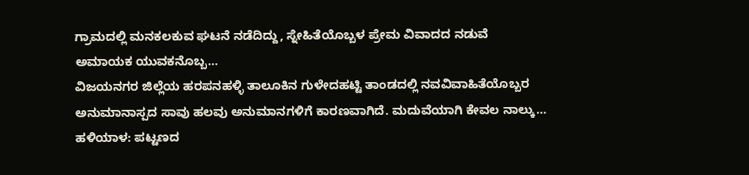ಗ್ರಾಮದಲ್ಲಿ ಮನಕಲಕುವ ಘಟನೆ ನಡೆದಿದ್ದು, ಸ್ನೇಹಿತೆಯೊಬ್ಬಳ ಪ್ರೇಮ ವಿವಾದದ ನಡುವೆ ಅಮಾಯಕ ಯುವಕನೊಬ್ಬ…
ವಿಜಯನಗರ ಜಿಲ್ಲೆಯ ಹರಪನಹಳ್ಳಿ ತಾಲೂಕಿನ ಗುಳೇದಹಟ್ಟಿ ತಾಂಡದಲ್ಲಿ ನವವಿವಾಹಿತೆಯೊಬ್ಬರ ಅನುಮಾನಾಸ್ಪದ ಸಾವು ಹಲವು ಅನುಮಾನಗಳಿಗೆ ಕಾರಣವಾಗಿದೆ. ಮದುವೆಯಾಗಿ ಕೇವಲ ನಾಲ್ಕು…
ಹಳಿಯಾಳ: ಪಟ್ಟಣದ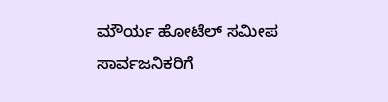ಮೌರ್ಯ ಹೋಟೆಲ್ ಸಮೀಪ ಸಾರ್ವಜನಿಕರಿಗೆ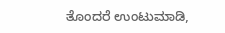ತೊಂದರೆ ಉಂಟುಮಾಡಿ,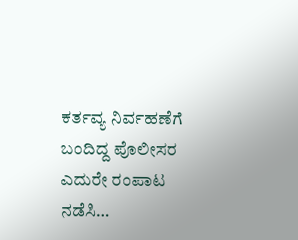ಕರ್ತವ್ಯ ನಿರ್ವಹಣೆಗೆ ಬಂದಿದ್ದ ಪೊಲೀಸರ ಎದುರೇ ರಂಪಾಟ ನಡೆಸಿ…